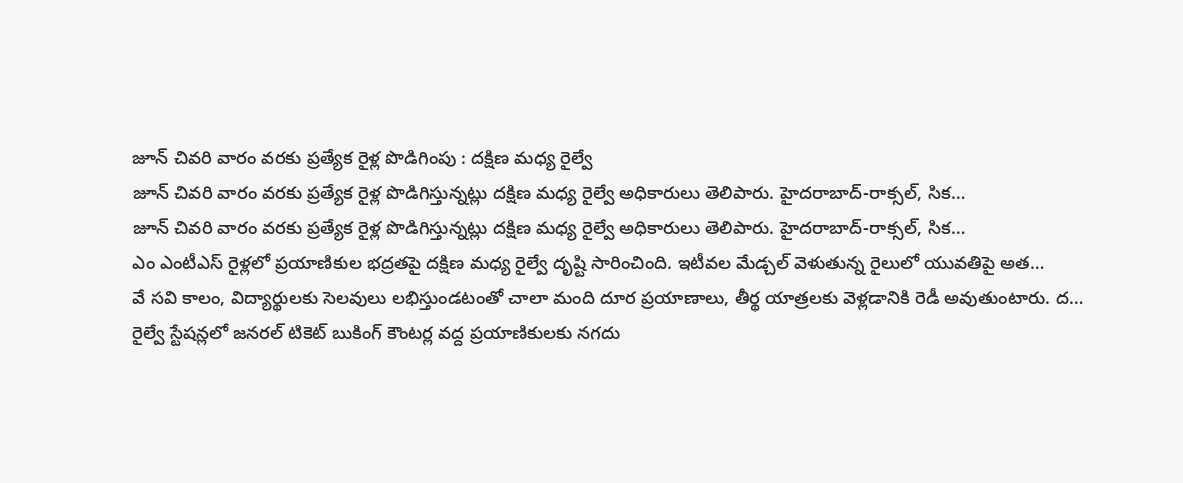జూన్ చివరి వారం వరకు ప్రత్యేక రైళ్ల పొడిగింపు : దక్షిణ మధ్య రైల్వే
జూన్ చివరి వారం వరకు ప్రత్యేక రైళ్ల పొడిగిస్తున్నట్లు దక్షిణ మధ్య రైల్వే అధికారులు తెలిపారు. హైదరాబాద్-రాక్సల్, సిక…
జూన్ చివరి వారం వరకు ప్రత్యేక రైళ్ల పొడిగిస్తున్నట్లు దక్షిణ మధ్య రైల్వే అధికారులు తెలిపారు. హైదరాబాద్-రాక్సల్, సిక…
ఎం ఎంటీఎస్ రైళ్లలో ప్రయాణికుల భద్రతపై దక్షిణ మధ్య రైల్వే దృష్టి సారించింది. ఇటీవల మేడ్చల్ వెళుతున్న రైలులో యువతిపై అత…
వే సవి కాలం, విద్యార్థులకు సెలవులు లభిస్తుండటంతో చాలా మంది దూర ప్రయాణాలు, తీర్థ యాత్రలకు వెళ్లడానికి రెడీ అవుతుంటారు. ద…
రైల్వే స్టేషన్లలో జనరల్ టికెట్ బుకింగ్ కౌంటర్ల వద్ద ప్రయాణికులకు నగదు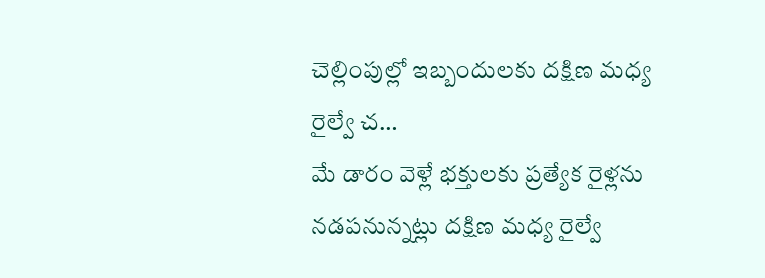చెల్లింపుల్లో ఇబ్బందులకు దక్షిణ మధ్య రైల్వే చ…
మే డారం వెళ్లే భక్తులకు ప్రత్యేక రైళ్లను నడపనున్నట్లు దక్షిణ మధ్య రైల్వే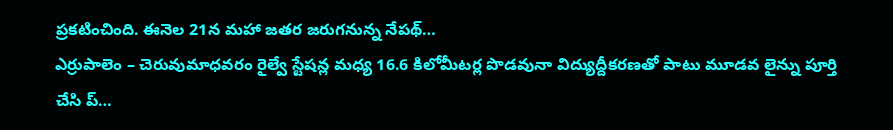ప్రకటించింది. ఈనెల 21న మహా జతర జరుగనున్న నేపథ్…
ఎర్రుపాలెం – చెరువుమాధవరం రైల్వే స్టేషన్ల మధ్య 16.6 కిలోమీటర్ల పొడవునా విద్యుద్దీకరణతో పాటు మూడవ లైన్ను పూర్తి చేసి ప్…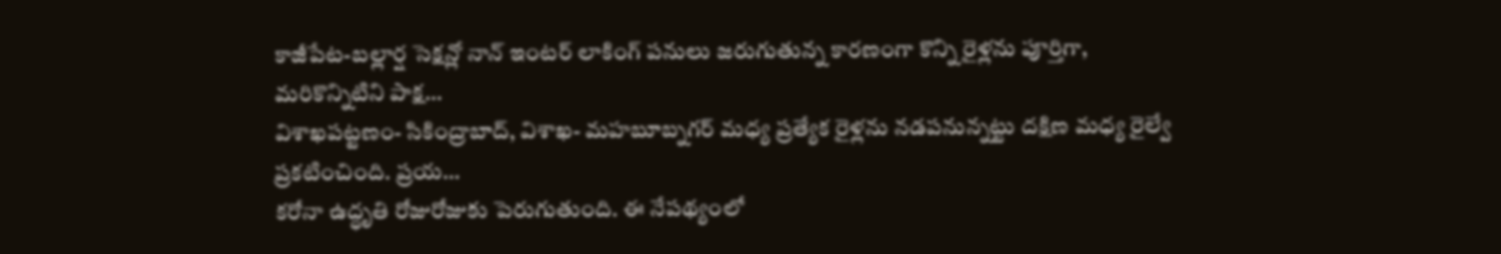కాజీపేట-బల్లార్ష సెక్షన్లో నాన్ ఇంటర్ లాకింగ్ పనులు జరుగుతున్న కారణంగా కొన్ని రైళ్లను పూర్తిగా, మరికొన్నిటిని పాక్ష…
విశాఖపట్టణం- సికింద్రాబాద్, విశాఖ- మహబూబ్నగర్ మధ్య ప్రత్యేక రైళ్లను నడపనున్నట్టు దక్షిణ మధ్య రైల్వే ప్రకటించింది. ప్రయ…
కరోనా ఉద్ధృతి రోజురోజుకు పెరుగుతుంది. ఈ నేపథ్యంలో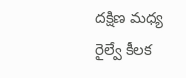దక్షిణ మధ్య రైల్వే కీలక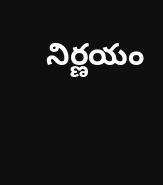నిర్ణయం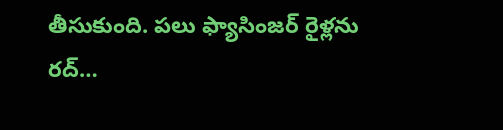తీసుకుంది. పలు ఫ్యాసింజర్ రైళ్లను రద్…